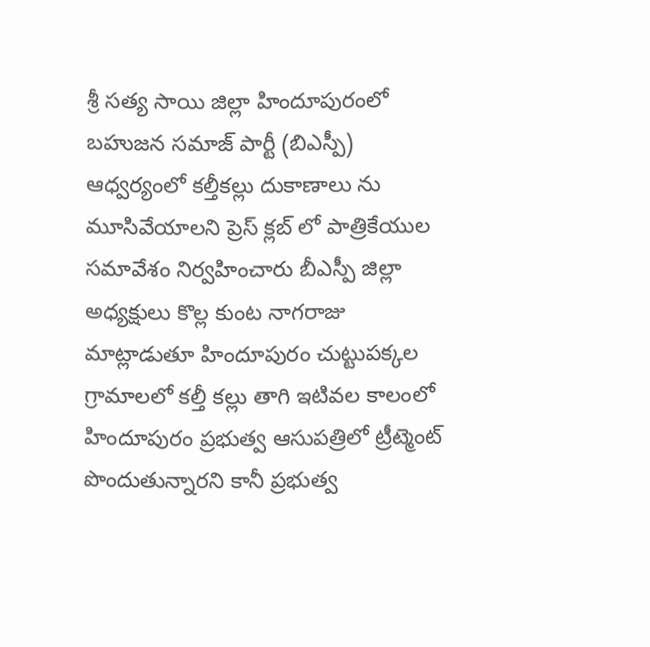శ్రీ సత్య సాయి జిల్లా హిందూపురంలో బహుజన సమాజ్ పార్టీ (బిఎస్పీ) ఆధ్వర్యంలో కల్తీకల్లు దుకాణాలు ను మూసివేయాలని ప్రెస్ క్లబ్ లో పాత్రికేయుల సమావేశం నిర్వహించారు బీఎస్పీ జిల్లా అధ్యక్షులు కొల్ల కుంట నాగరాజు మాట్లాడుతూ హిందూపురం చుట్టుపక్కల గ్రామాలలో కల్తీ కల్లు తాగి ఇటివల కాలంలో హిందూపురం ప్రభుత్వ ఆసుపత్రిలో ట్రీట్మెంట్ పొందుతున్నారని కానీ ప్రభుత్వ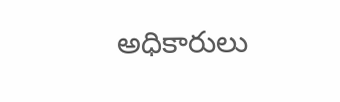అధికారులు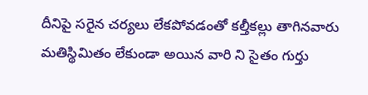దీనిపై సరైన చర్యలు లేకపోవడంతో కల్తీకల్లు తాగినవారు మతిస్థిమితం లేకుండా అయిన వారి ని సైతం గుర్తు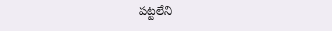పట్టలేని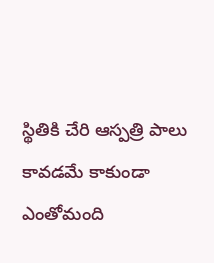స్థితికి చేరి ఆస్పత్రి పాలు కావడమే కాకుండా ఎంతోమంది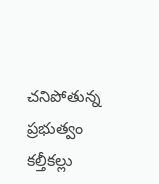చనిపోతున్న ప్రభుత్వం కల్తీకల్లు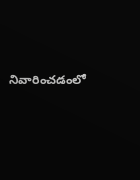నివారించడంలో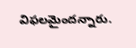విఫలమైందన్నారు.